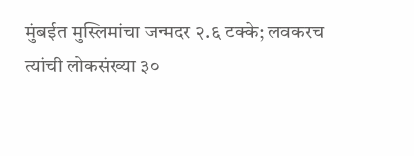मुंबईत मुस्लिमांचा जन्मदर २.६ टक्के; लवकरच त्यांची लोकसंख्या ३०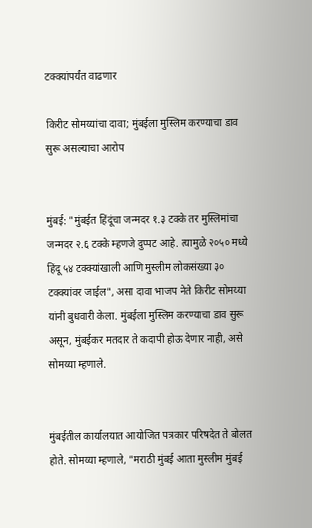टक्क्यांपर्यंत वाढणार

किरीट सोमय्यांचा दावा; मुंबईला मुस्लिम करण्याचा डाव सुरू असल्याचा आरोप


मुंबई: "मुंबईत हिंदूंचा जन्मदर १.३ टक्के तर मुस्लिमांचा जन्मदर २.६ टक्के म्हणजे दुप्पट आहे. त्यामुळे २०५० मध्ये हिंदू ५४ टक्क्यांखाली आणि मुस्लीम लोकसंख्या ३० टक्क्यांवर जाईल", असा दावा भाजप नेते किरीट सोमय्या यांनी बुधवारी केला. मुंबईला मुस्लिम करण्याचा डाव सुरू असून, मुंबईकर मतदार ते कदापी होऊ देणार नाही, असे सोमय्या म्हणाले.


मुंबईतील कार्यालयात आयोजित पत्रकार परिषदेत ते बोलत होते. सोमय्या म्हणाले, "मराठी मुंबई आता मुस्लीम मुंबई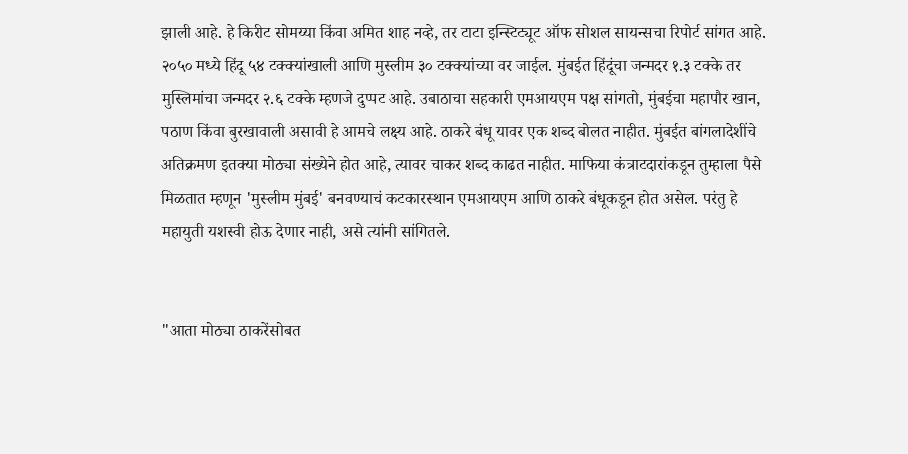झाली आहे. हे किरीट सोमय्या किंवा अमित शाह नव्हे, तर टाटा इन्स्टिट्यूट ऑफ सोशल सायन्सचा रिपोर्ट सांगत आहे. २०५० मध्ये हिंदू ५४ टक्क्यांखाली आणि मुस्लीम ३० टक्क्यांच्या वर जाईल. मुंबईत हिंदूंचा जन्मदर १.३ टक्के तर मुस्लिमांचा जन्मदर २.६ टक्के म्हणजे दुप्पट आहे. उबाठाचा सहकारी एमआयएम पक्ष सांगतो, मुंबईचा महापौर खान, पठाण किंवा बुरखावाली असावी हे आमचे लक्ष्य आहे. ठाकरे बंधू यावर एक शब्द बोलत नाहीत. मुंबईत बांगलादेशींचे अतिक्रमण इतक्या मोठ्या संख्येने होत आहे, त्यावर चाकर शब्द काढत नाहीत. माफिया कंत्राटदारांकडून तुम्हाला पैसे मिळतात म्हणून 'मुस्लीम मुंबई' बनवण्याचं कटकारस्थान एमआयएम आणि ठाकरे बंधूकडून होत असेल. परंतु हे महायुती यशस्वी होऊ देणार नाही, असे त्यांनी सांगितले.


"आता मोठ्या ठाकरेंसोबत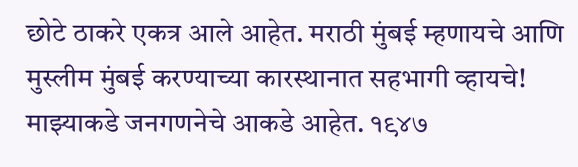छोटे ठाकरे एकत्र आले आहेत. मराठी मुंबई म्हणायचे आणि मुस्लीम मुंबई करण्याच्या कारस्थानात सहभागी व्हायचे! माझ्याकडे जनगणनेचे आकडे आहेत. १९४७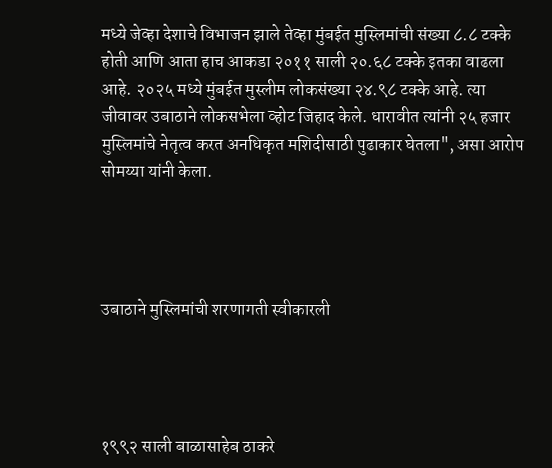मध्ये जेव्हा देशाचे विभाजन झाले तेव्हा मुंबईत मुस्लिमांची संख्या ८.८ टक्के होती आणि आता हाच आकडा २०११ साली २०.६८ टक्के इतका वाढला आहे. २०२५ मध्ये मुंबईत मुस्लीम लोकसंख्या २४.९८ टक्के आहे. त्या जीवावर उबाठाने लोकसभेला व्होट जिहाद केले. धारावीत त्यांनी २५ हजार मुस्लिमांचे नेतृत्व करत अनधिकृत मशि‍दीसाठी पुढाकार घेतला", असा आरोप सोमय्या यांनी केला.




उबाठाने मुस्लिमांची शरणागती स्वीकारली




१९९२ साली बाळासाहेब ठाकरे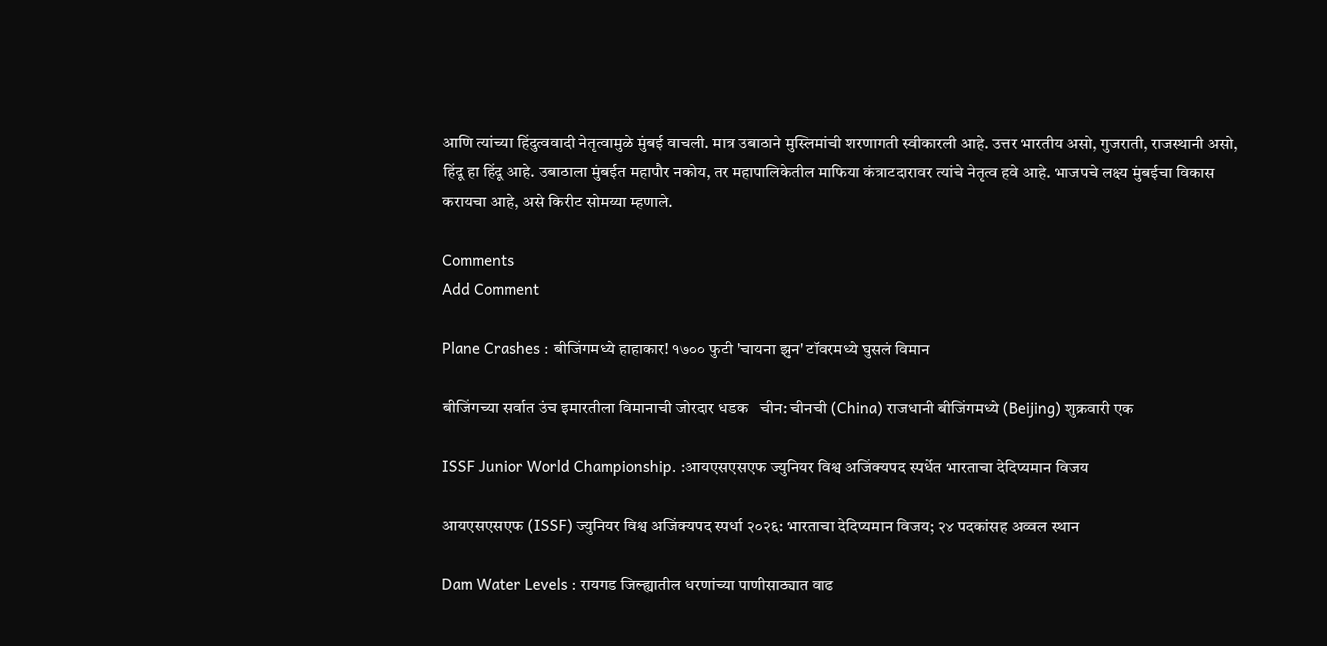आणि त्यांच्या हिंदुत्ववादी नेतृत्वामुळे मुंबई वाचली. मात्र उबाठाने मुस्लिमांची शरणागती स्वीकारली आहे. उत्तर भारतीय असो, गुजराती, राजस्थानी असो, हिंदू हा हिंदू आहे. उबाठाला मुंबईत महापौर नकोय, तर महापालिकेतील माफिया कंत्राटदारावर त्यांचे नेतृत्व हवे आहे. भाजपचे लक्ष्य मुंबईचा विकास करायचा आहे, असे किरीट सोमय्या म्हणाले.

Comments
Add Comment

Plane Crashes : बीजिंगमध्ये हाहाकार! १७०० फुटी 'चायना झुन' टॉवरमध्ये घुसलं विमान

बीजिंगच्या सर्वात उंच इमारतीला विमानाची जोरदार धडक   चीन: चीनची (China) राजधानी बीजिंगमध्ये (Beijing) शुक्रवारी एक

ISSF Junior World Championship. :आयएसएसएफ ज्युनियर विश्व अजिंक्यपद स्पर्धेत भारताचा देदिप्यमान विजय

आयएसएसएफ (ISSF) ज्युनियर विश्व अजिंक्यपद स्पर्धा २०२६: भारताचा देदिप्यमान विजय; २४ पदकांसह अव्वल स्थान

Dam Water Levels : रायगड जिल्ह्यातील धरणांच्या पाणीसाठ्यात वाढ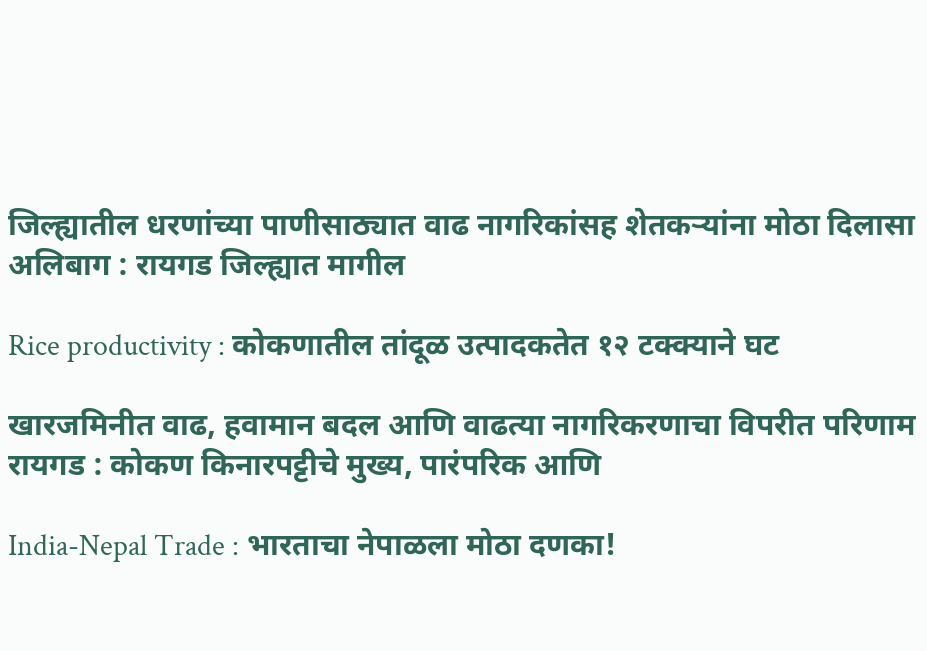जिल्ह्यातील धरणांच्या पाणीसाठ्यात वाढ नागरिकांसह शेतकऱ्यांना मोठा दिलासा अलिबाग : रायगड जिल्ह्यात मागील

Rice productivity : कोकणातील तांदूळ उत्पादकतेत १२ टक्क्याने घट

खारजमिनीत वाढ, हवामान बदल आणि वाढत्या नागरिकरणाचा विपरीत परिणाम रायगड : कोकण किनारपट्टीचे मुख्य, पारंपरिक आणि

India-Nepal Trade : भारताचा नेपाळला मोठा दणका!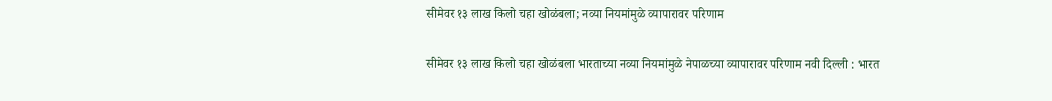सीमेवर १३ लाख किलो चहा खोळंबला; नव्या नियमांमुळे व्यापारावर परिणाम

सीमेवर १३ लाख किलो चहा खोळंबला भारताच्या नव्या नियमांमुळे नेपाळच्या व्यापारावर परिणाम नवी दिल्ली : भारत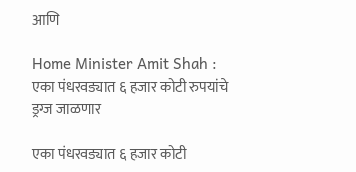आणि

Home Minister Amit Shah : एका पंधरवड्यात ६ हजार कोटी रुपयांचे ड्रग्ज जाळणार

एका पंधरवड्यात ६ हजार कोटी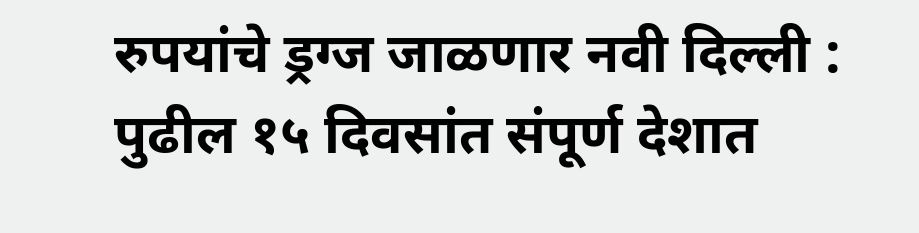रुपयांचे ड्रग्ज जाळणार नवी दिल्ली : पुढील १५ दिवसांत संपूर्ण देशात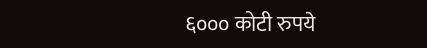६००० कोटी रुपये